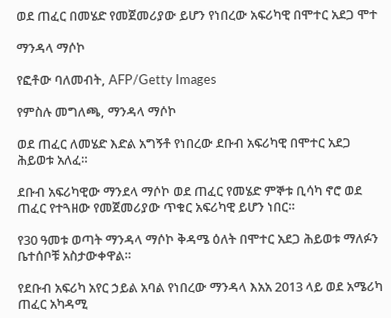ወደ ጠፈር በመሄድ የመጀመሪያው ይሆን የነበረው አፍሪካዊ በሞተር አደጋ ሞተ

ማንዳላ ማሶኮ

የፎቶው ባለመብት, AFP/Getty Images

የምስሉ መግለጫ, ማንዳላ ማሶኮ

ወደ ጠፈር ለመሄድ እድል አግኝቶ የነበረው ደቡብ አፍሪካዊ በሞተር አደጋ ሕይወቱ አለፈ።

ደቡብ አፍሪካዊው ማንደላ ማሶኮ ወደ ጠፈር የመሄድ ምኞቱ ቢሳካ ኖሮ ወደ ጠፈር የተጓዘው የመጀመሪያው ጥቁር አፍሪካዊ ይሆን ነበር።

የ30 ዓመቱ ወጣት ማንዳላ ማሶኮ ቅዳሜ ዕለት በሞተር አደጋ ሕይወቱ ማለፉን ቤተሰቦቹ አስታውቀዋል።

የደቡብ አፍሪካ አየር ኃይል አባል የነበረው ማንዳላ እአአ 2013 ላይ ወደ አሜሪካ ጠፈር አካዳሚ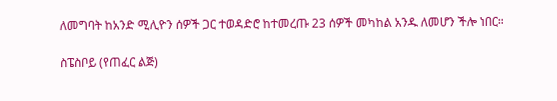ለመግባት ከአንድ ሚሊዮን ሰዎች ጋር ተወዳድሮ ከተመረጡ 23 ሰዎች መካከል አንዱ ለመሆን ችሎ ነበር።

ስፔስቦይ (የጠፈር ልጅ)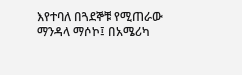እየተባለ በጓደኞቹ የሚጠራው ማንዳላ ማሶኮ፤ በአሜሪካ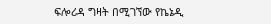ፍሎሪዳ ግዛት በሚገኘው የኬኔዲ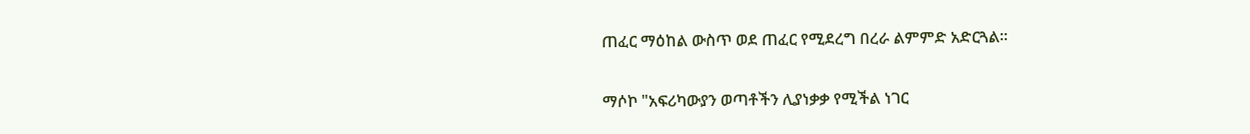ጠፈር ማዕከል ውስጥ ወደ ጠፈር የሚደረግ በረራ ልምምድ አድርጓል።

ማሶኮ "አፍሪካውያን ወጣቶችን ሊያነቃቃ የሚችል ነገር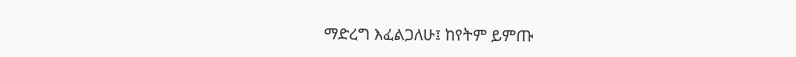ማድረግ እፈልጋለሁ፤ ከየትም ይምጡ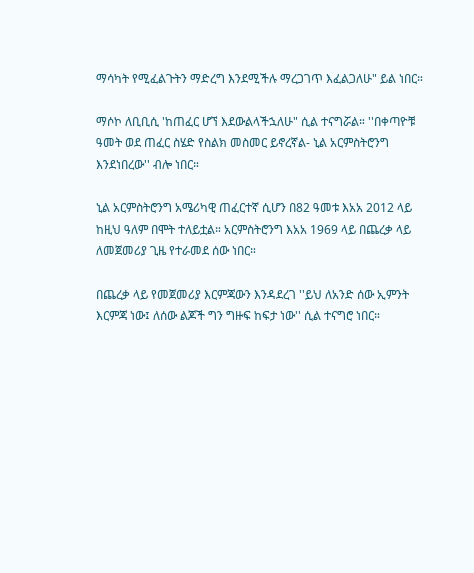ማሳካት የሚፈልጉትን ማድረግ እንደሚችሉ ማረጋገጥ እፈልጋለሁ" ይል ነበር።

ማሶኮ ለቢቢሲ 'ከጠፈር ሆኘ እደውልላችኋለሁ" ሲል ተናግሯል። ''በቀጣዮቹ ዓመት ወደ ጠፈር ስሄድ የስልክ መስመር ይኖረኛል- ኒል አርምስትሮንግ እንደነበረው'' ብሎ ነበር።

ኒል አርምስትሮንግ አሜሪካዊ ጠፈርተኛ ሲሆን በ82 ዓመቱ እአአ 2012 ላይ ከዚህ ዓለም በሞት ተለይቷል። አርምስትሮንግ እአአ 1969 ላይ በጨረቃ ላይ ለመጀመሪያ ጊዜ የተራመደ ሰው ነበር።

በጨረቃ ላይ የመጀመሪያ እርምጃውን እንዳደረገ ''ይህ ለአንድ ሰው ኢምንት እርምጃ ነው፤ ለሰው ልጆች ግን ግዙፍ ከፍታ ነው'' ሲል ተናግሮ ነበር።